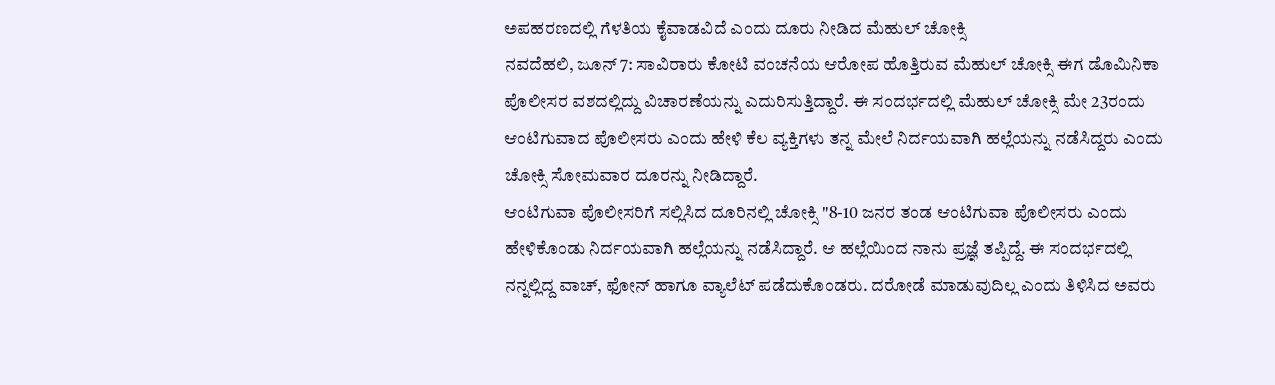ಅಪಹರಣದಲ್ಲಿ ಗೆಳತಿಯ ಕೈವಾಡವಿದೆ ಎಂದು ದೂರು ನೀಡಿದ ಮೆಹುಲ್ ಚೋಕ್ಸಿ
ನವದೆಹಲಿ, ಜೂನ್ 7: ಸಾವಿರಾರು ಕೋಟಿ ವಂಚನೆಯ ಆರೋಪ ಹೊತ್ತಿರುವ ಮೆಹುಲ್ ಚೋಕ್ಸಿ ಈಗ ಡೊಮಿನಿಕಾ ಪೊಲೀಸರ ವಶದಲ್ಲಿದ್ದು ವಿಚಾರಣೆಯನ್ನು ಎದುರಿಸುತ್ತಿದ್ದಾರೆ. ಈ ಸಂದರ್ಭದಲ್ಲಿ ಮೆಹುಲ್ ಚೋಕ್ಸಿ ಮೇ 23ರಂದು ಆಂಟಿಗುವಾದ ಪೊಲೀಸರು ಎಂದು ಹೇಳಿ ಕೆಲ ವ್ಯಕ್ತಿಗಳು ತನ್ನ ಮೇಲೆ ನಿರ್ದಯವಾಗಿ ಹಲ್ಲೆಯನ್ನು ನಡೆಸಿದ್ದರು ಎಂದು ಚೋಕ್ಸಿ ಸೋಮವಾರ ದೂರನ್ನು ನೀಡಿದ್ದಾರೆ.
ಆಂಟಿಗುವಾ ಪೊಲೀಸರಿಗೆ ಸಲ್ಲಿಸಿದ ದೂರಿನಲ್ಲಿ ಚೋಕ್ಸಿ "8-10 ಜನರ ತಂಡ ಆಂಟಿಗುವಾ ಪೊಲೀಸರು ಎಂದು ಹೇಳಿಕೊಂಡು ನಿರ್ದಯವಾಗಿ ಹಲ್ಲೆಯನ್ನು ನಡೆಸಿದ್ದಾರೆ. ಆ ಹಲ್ಲೆಯಿಂದ ನಾನು ಪ್ರಜ್ಞೆ ತಪ್ಪಿದ್ದೆ. ಈ ಸಂದರ್ಭದಲ್ಲಿ ನನ್ನಲ್ಲಿದ್ದ ವಾಚ್, ಫೋನ್ ಹಾಗೂ ವ್ಯಾಲೆಟ್ ಪಡೆದುಕೊಂಡರು. ದರೋಡೆ ಮಾಡುವುದಿಲ್ಲ ಎಂದು ತಿಳಿಸಿದ ಅವರು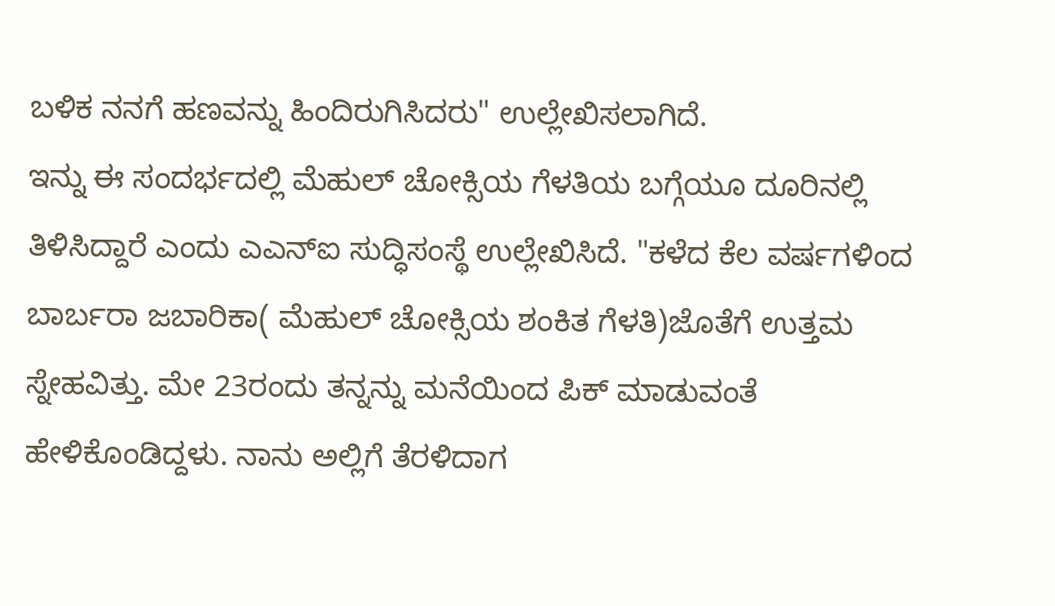ಬಳಿಕ ನನಗೆ ಹಣವನ್ನು ಹಿಂದಿರುಗಿಸಿದರು" ಉಲ್ಲೇಖಿಸಲಾಗಿದೆ.
ಇನ್ನು ಈ ಸಂದರ್ಭದಲ್ಲಿ ಮೆಹುಲ್ ಚೋಕ್ಸಿಯ ಗೆಳತಿಯ ಬಗ್ಗೆಯೂ ದೂರಿನಲ್ಲಿ ತಿಳಿಸಿದ್ದಾರೆ ಎಂದು ಎಎನ್ಐ ಸುದ್ಧಿಸಂಸ್ಥೆ ಉಲ್ಲೇಖಿಸಿದೆ. "ಕಳೆದ ಕೆಲ ವರ್ಷಗಳಿಂದ ಬಾರ್ಬರಾ ಜಬಾರಿಕಾ( ಮೆಹುಲ್ ಚೋಕ್ಸಿಯ ಶಂಕಿತ ಗೆಳತಿ)ಜೊತೆಗೆ ಉತ್ತಮ ಸ್ನೇಹವಿತ್ತು. ಮೇ 23ರಂದು ತನ್ನನ್ನು ಮನೆಯಿಂದ ಪಿಕ್ ಮಾಡುವಂತೆ ಹೇಳಿಕೊಂಡಿದ್ದಳು. ನಾನು ಅಲ್ಲಿಗೆ ತೆರಳಿದಾಗ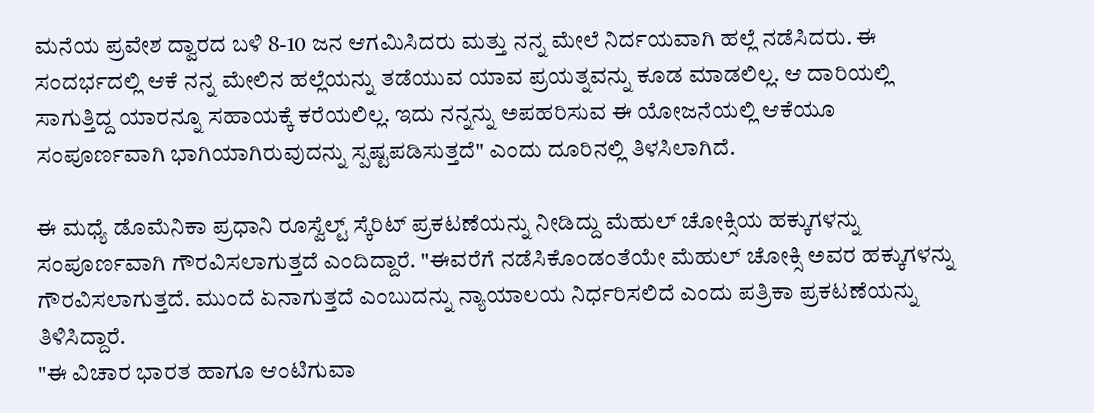ಮನೆಯ ಪ್ರವೇಶ ದ್ವಾರದ ಬಳಿ 8-10 ಜನ ಆಗಮಿಸಿದರು ಮತ್ತು ನನ್ನ ಮೇಲೆ ನಿರ್ದಯವಾಗಿ ಹಲ್ಲೆ ನಡೆಸಿದರು. ಈ ಸಂದರ್ಭದಲ್ಲಿ ಆಕೆ ನನ್ನ ಮೇಲಿನ ಹಲ್ಲೆಯನ್ನು ತಡೆಯುವ ಯಾವ ಪ್ರಯತ್ನವನ್ನು ಕೂಡ ಮಾಡಲಿಲ್ಲ. ಆ ದಾರಿಯಲ್ಲಿ ಸಾಗುತ್ತಿದ್ದ ಯಾರನ್ನೂ ಸಹಾಯಕ್ಕೆ ಕರೆಯಲಿಲ್ಲ. ಇದು ನನ್ನನ್ನು ಅಪಹರಿಸುವ ಈ ಯೋಜನೆಯಲ್ಲಿ ಆಕೆಯೂ ಸಂಪೂರ್ಣವಾಗಿ ಭಾಗಿಯಾಗಿರುವುದನ್ನು ಸ್ಪಷ್ಟಪಡಿಸುತ್ತದೆ" ಎಂದು ದೂರಿನಲ್ಲಿ ತಿಳಸಿಲಾಗಿದೆ.

ಈ ಮಧ್ಯೆ ಡೊಮೆನಿಕಾ ಪ್ರಧಾನಿ ರೂಸ್ವೆಲ್ಟ್ ಸ್ಕೆರಿಟ್ ಪ್ರಕಟಣೆಯನ್ನು ನೀಡಿದ್ದು ಮೆಹುಲ್ ಚೋಕ್ಸಿಯ ಹಕ್ಕುಗಳನ್ನು ಸಂಪೂರ್ಣವಾಗಿ ಗೌರವಿಸಲಾಗುತ್ತದೆ ಎಂದಿದ್ದಾರೆ. "ಈವರೆಗೆ ನಡೆಸಿಕೊಂಡಂತೆಯೇ ಮೆಹುಲ್ ಚೋಕ್ಸಿ ಅವರ ಹಕ್ಕುಗಳನ್ನು ಗೌರವಿಸಲಾಗುತ್ತದೆ. ಮುಂದೆ ಏನಾಗುತ್ತದೆ ಎಂಬುದನ್ನು ನ್ಯಾಯಾಲಯ ನಿರ್ಧರಿಸಲಿದೆ ಎಂದು ಪತ್ರಿಕಾ ಪ್ರಕಟಣೆಯನ್ನು ತಿಳಿಸಿದ್ದಾರೆ.
"ಈ ವಿಚಾರ ಭಾರತ ಹಾಗೂ ಆಂಟಿಗುವಾ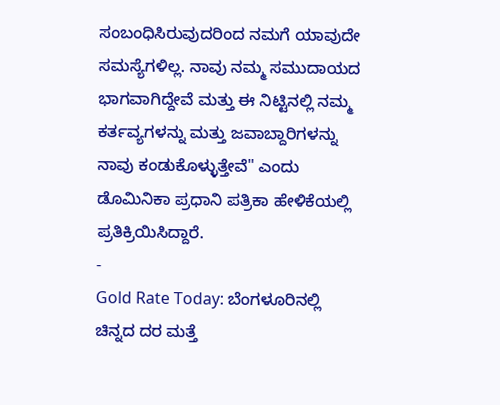ಸಂಬಂಧಿಸಿರುವುದರಿಂದ ನಮಗೆ ಯಾವುದೇ ಸಮಸ್ಯೆಗಳಿಲ್ಲ. ನಾವು ನಮ್ಮ ಸಮುದಾಯದ ಭಾಗವಾಗಿದ್ದೇವೆ ಮತ್ತು ಈ ನಿಟ್ಟಿನಲ್ಲಿ ನಮ್ಮ ಕರ್ತವ್ಯಗಳನ್ನು ಮತ್ತು ಜವಾಬ್ದಾರಿಗಳನ್ನು ನಾವು ಕಂಡುಕೊಳ್ಳುತ್ತೇವೆ" ಎಂದು ಡೊಮಿನಿಕಾ ಪ್ರಧಾನಿ ಪತ್ರಿಕಾ ಹೇಳಿಕೆಯಲ್ಲಿ ಪ್ರತಿಕ್ರಿಯಿಸಿದ್ದಾರೆ.
-
Gold Rate Today: ಬೆಂಗಳೂರಿನಲ್ಲಿ ಚಿನ್ನದ ದರ ಮತ್ತೆ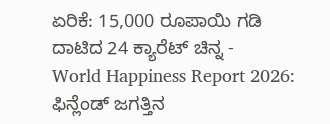ಏರಿಕೆ: 15,000 ರೂಪಾಯಿ ಗಡಿ ದಾಟಿದ 24 ಕ್ಯಾರೆಟ್ ಚಿನ್ನ -
World Happiness Report 2026: ಫಿನ್ಲೆಂಡ್ ಜಗತ್ತಿನ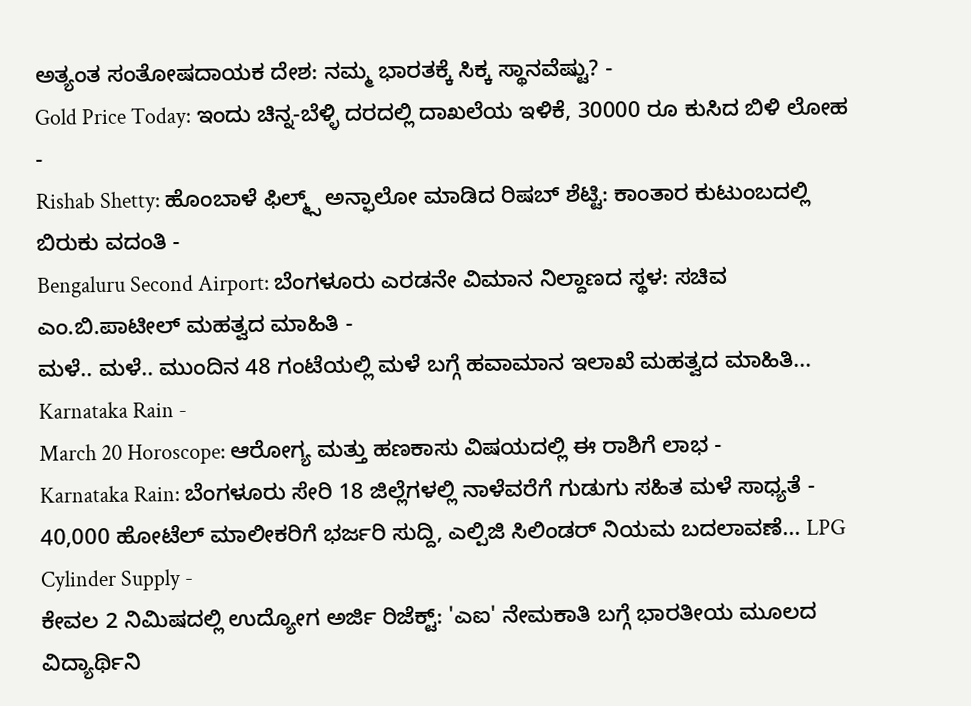ಅತ್ಯಂತ ಸಂತೋಷದಾಯಕ ದೇಶ: ನಮ್ಮ ಭಾರತಕ್ಕೆ ಸಿಕ್ಕ ಸ್ಥಾನವೆಷ್ಟು? -
Gold Price Today: ಇಂದು ಚಿನ್ನ-ಬೆಳ್ಳಿ ದರದಲ್ಲಿ ದಾಖಲೆಯ ಇಳಿಕೆ, 30000 ರೂ ಕುಸಿದ ಬಿಳಿ ಲೋಹ -
Rishab Shetty: ಹೊಂಬಾಳೆ ಫಿಲ್ಮ್ಸ್ ಅನ್ಫಾಲೋ ಮಾಡಿದ ರಿಷಬ್ ಶೆಟ್ಟಿ: ಕಾಂತಾರ ಕುಟುಂಬದಲ್ಲಿ ಬಿರುಕು ವದಂತಿ -
Bengaluru Second Airport: ಬೆಂಗಳೂರು ಎರಡನೇ ವಿಮಾನ ನಿಲ್ದಾಣದ ಸ್ಥಳ: ಸಚಿವ ಎಂ.ಬಿ.ಪಾಟೀಲ್ ಮಹತ್ವದ ಮಾಹಿತಿ -
ಮಳೆ.. ಮಳೆ.. ಮುಂದಿನ 48 ಗಂಟೆಯಲ್ಲಿ ಮಳೆ ಬಗ್ಗೆ ಹವಾಮಾನ ಇಲಾಖೆ ಮಹತ್ವದ ಮಾಹಿತಿ... Karnataka Rain -
March 20 Horoscope: ಆರೋಗ್ಯ ಮತ್ತು ಹಣಕಾಸು ವಿಷಯದಲ್ಲಿ ಈ ರಾಶಿಗೆ ಲಾಭ -
Karnataka Rain: ಬೆಂಗಳೂರು ಸೇರಿ 18 ಜಿಲ್ಲೆಗಳಲ್ಲಿ ನಾಳೆವರೆಗೆ ಗುಡುಗು ಸಹಿತ ಮಳೆ ಸಾಧ್ಯತೆ -
40,000 ಹೋಟೆಲ್ ಮಾಲೀಕರಿಗೆ ಭರ್ಜರಿ ಸುದ್ದಿ, ಎಲ್ಪಿಜಿ ಸಿಲಿಂಡರ್ ನಿಯಮ ಬದಲಾವಣೆ... LPG Cylinder Supply -
ಕೇವಲ 2 ನಿಮಿಷದಲ್ಲಿ ಉದ್ಯೋಗ ಅರ್ಜಿ ರಿಜೆಕ್ಟ್: 'ಎಐ' ನೇಮಕಾತಿ ಬಗ್ಗೆ ಭಾರತೀಯ ಮೂಲದ ವಿದ್ಯಾರ್ಥಿನಿ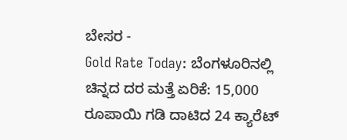ಬೇಸರ -
Gold Rate Today: ಬೆಂಗಳೂರಿನಲ್ಲಿ ಚಿನ್ನದ ದರ ಮತ್ತೆ ಏರಿಕೆ: 15,000 ರೂಪಾಯಿ ಗಡಿ ದಾಟಿದ 24 ಕ್ಯಾರೆಟ್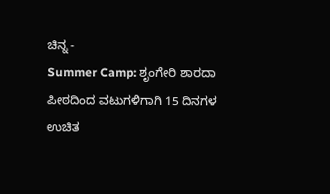ಚಿನ್ನ -
Summer Camp: ಶೃಂಗೇರಿ ಶಾರದಾ ಪೀಠದಿಂದ ವಟುಗಳಿಗಾಗಿ 15 ದಿನಗಳ ಉಚಿತ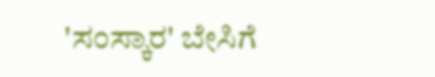'ಸಂಸ್ಕಾರ' ಬೇಸಿಗೆ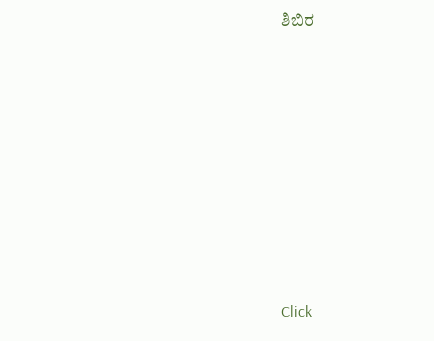ಶಿಬಿರ












Click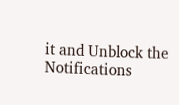it and Unblock the Notifications